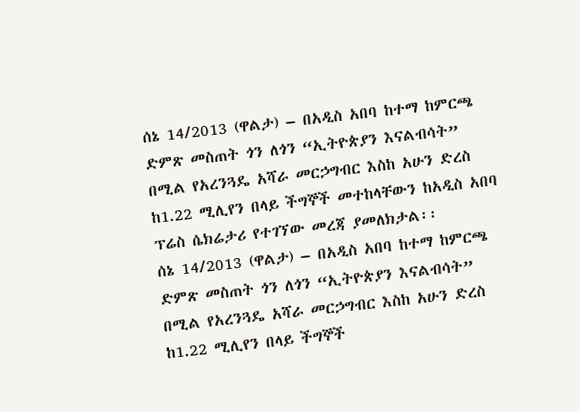ሰኔ 14/2013 (ዋልታ) – በአዲስ አበባ ከተማ ከምርጫ ድምጽ መስጠት ጎን ለጎን “ኢትዮጵያን እናልብሳት” በሚል የአረንጓዴ አሻራ መርኃግብር እስከ አሁን ድረስ ከ1.22 ሚሊየን በላይ ችግኞች መተከላቸውን ከአዲስ አበባ ፕሬስ ሴክሬታሪ የተገኘው መረጃ ያመለክታል፡፡
ሰኔ 14/2013 (ዋልታ) – በአዲስ አበባ ከተማ ከምርጫ ድምጽ መስጠት ጎን ለጎን “ኢትዮጵያን እናልብሳት” በሚል የአረንጓዴ አሻራ መርኃግብር እስከ አሁን ድረስ ከ1.22 ሚሊየን በላይ ችግኞች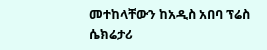መተከላቸውን ከአዲስ አበባ ፕሬስ ሴክሬታሪ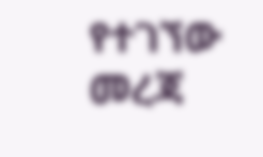የተገኘው መረጃ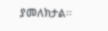ያመለክታል፡፡